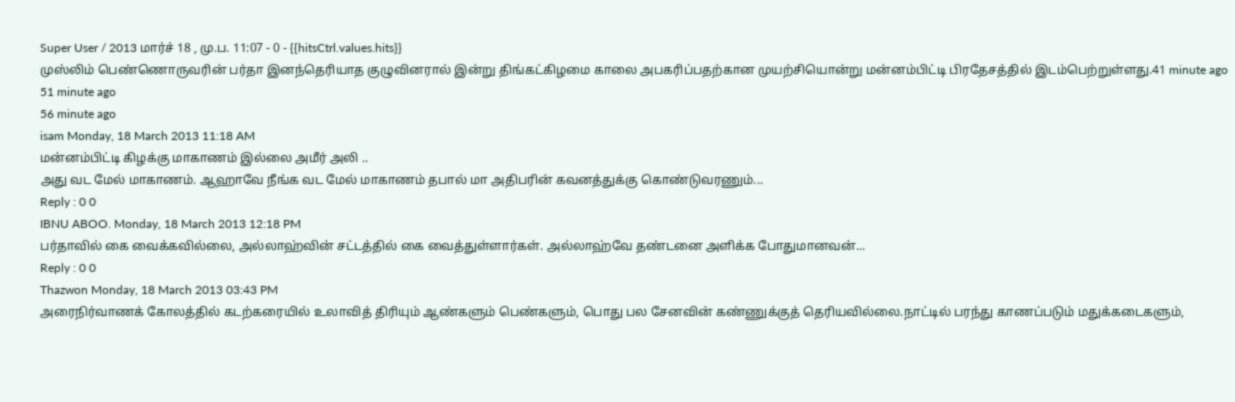Super User / 2013 மார்ச் 18 , மு.ப. 11:07 - 0 - {{hitsCtrl.values.hits}}
முஸ்லிம் பெண்ணொருவரின் பர்தா இனந்தெரியாத குழுவினரால் இன்று திங்கட்கிழமை காலை அபகரிப்பதற்கான முயற்சியொன்று மன்னம்பிட்டி பிரதேசத்தில் இடம்பெற்றுள்ளது.41 minute ago
51 minute ago
56 minute ago
isam Monday, 18 March 2013 11:18 AM
மன்னம்பிட்டி கிழக்கு மாகாணம் இல்லை அமீர் அலி ..
அது வட மேல் மாகாணம். ஆஹாவே நீங்க வட மேல் மாகாணம் தபால் மா அதிபரின் கவனத்துக்கு கொண்டுவரணும்...
Reply : 0 0
IBNU ABOO. Monday, 18 March 2013 12:18 PM
பர்தாவில் கை வைக்கவில்லை, அல்லாஹ்வின் சட்டத்தில் கை வைத்துள்ளார்கள். அல்லாஹ்வே தண்டனை அளிக்க போதுமானவன்...
Reply : 0 0
Thazwon Monday, 18 March 2013 03:43 PM
அரைநிர்வாணக் கோலத்தில் கடற்கரையில் உலாவித் திரியும் ஆண்களும் பெண்களும், பொது பல சேனவின் கண்ணுக்குத் தெரியவில்லை.நாட்டில் பரந்து காணப்படும் மதுக்கடைகளும்,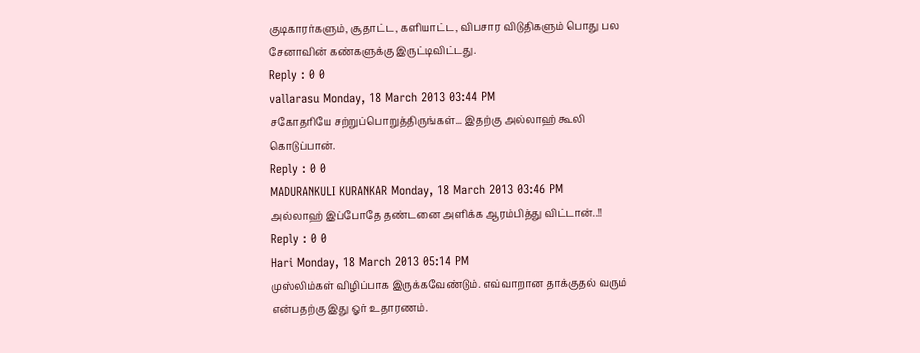குடிகாரர்களும், சூதாட்ட, களியாட்ட, விபசார விடுதிகளும் பொது பல சேனாவின் கண்களுக்கு இருட்டிவிட்டது.
Reply : 0 0
vallarasu Monday, 18 March 2013 03:44 PM
சகோதரியே சற்றுப்பொறுத்திருங்கள்... இதற்கு அல்லாஹ் கூலி கொடுப்பான்.
Reply : 0 0
MADURANKULI KURANKAR Monday, 18 March 2013 03:46 PM
அல்லாஹ் இப்போதே தண்டனை அளிக்க ஆரம்பித்து விட்டான்..!!
Reply : 0 0
Hari Monday, 18 March 2013 05:14 PM
முஸ்லிம்கள் விழிப்பாக இருக்கவேண்டும். எவ்வாறான தாக்குதல் வரும் என்பதற்கு இது ஓர் உதாரணம்.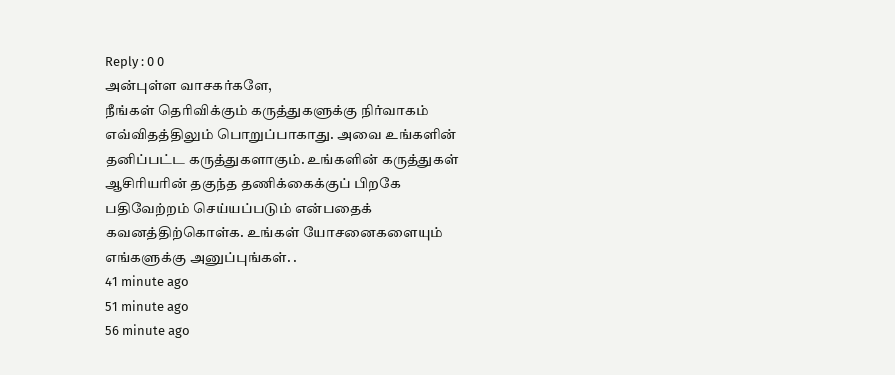Reply : 0 0
அன்புள்ள வாசகர்களே,
நீங்கள் தெரிவிக்கும் கருத்துகளுக்கு நிர்வாகம் எவ்விதத்திலும் பொறுப்பாகாது. அவை உங்களின் தனிப்பட்ட கருத்துகளாகும். உங்களின் கருத்துகள் ஆசிரியரின் தகுந்த தணிக்கைக்குப் பிறகே பதிவேற்றம் செய்யப்படும் என்பதைக் கவனத்திற்கொள்க. உங்கள் யோசனைகளையும் எங்களுக்கு அனுப்புங்கள். .
41 minute ago
51 minute ago
56 minute ago